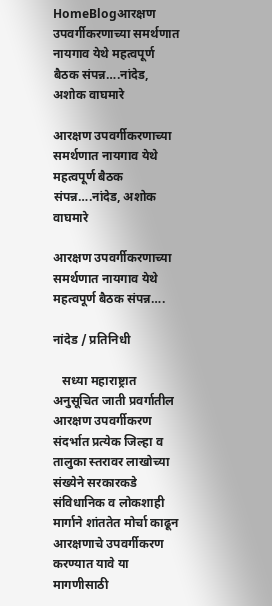HomeBlogआरक्षण उपवर्गीकरणाच्या समर्थणात नायगाव येथे महत्वपूर्ण बैठक संपन्न….नांदेड, अशोक वाघमारे

आरक्षण उपवर्गीकरणाच्या समर्थणात नायगाव येथे महत्वपूर्ण बैठक संपन्न….नांदेड, अशोक वाघमारे

आरक्षण उपवर्गीकरणाच्या समर्थणात नायगाव येथे महत्वपूर्ण बैठक संपन्न….

नांदेड / प्रतिनिधी

   सध्या महाराष्ट्रात अनुसूचित जाती प्रवर्गातील आरक्षण उपवर्गीकरण  संदर्भात प्रत्येक जिल्हा व तालुका स्तरावर लाखोच्या संख्येने सरकारकडे संविधानिक व लोकशाही मार्गाने शांततेत मोर्चा काढून आरक्षणाचे उपवर्गीकरण करण्यात यावे या मागणीसाठी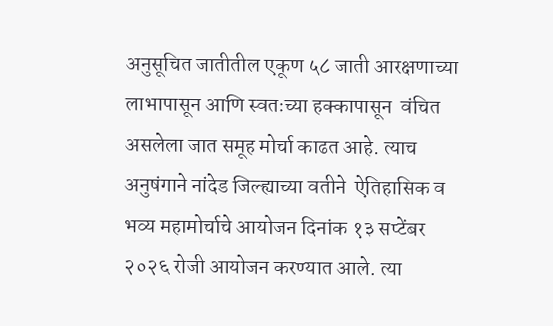अनुसूचित जातीतील एकूण ५८ जाती आरक्षणाच्या लाभापासून आणि स्वतःच्या हक्कापासून  वंचित असलेला जात समूह मोर्चा काढत आहे. त्याच अनुषंगाने नांदेड जिल्ह्याच्या वतीने  ऐतिहासिक व भव्य महामोर्चाचे आयोजन दिनांक १३ सप्टेंबर २०२६ रोजी आयोजन करण्यात आले. त्या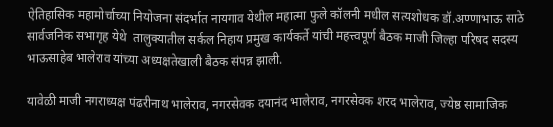ऐतिहासिक महामोर्चाच्या नियोजना संदर्भात नायगाव येथील महात्मा फुले कॉलनी मधील सत्यशोधक डॉ.अण्णाभाऊ साठे सार्वजनिक सभागृह येथे  तालुक्यातील सर्कल निहाय प्रमुख कार्यकर्ते यांची महत्त्वपूर्ण बैठक माजी जिल्हा परिषद सदस्य भाऊसाहेब भालेराव यांच्या अध्यक्षतेखाली बैठक संपन्न झाली.

यावेळी माजी नगराध्यक्ष पंढरीनाथ भालेराव, नगरसेवक दयानंद भालेराव, नगरसेवक शरद भालेराव, ज्येष्ठ सामाजिक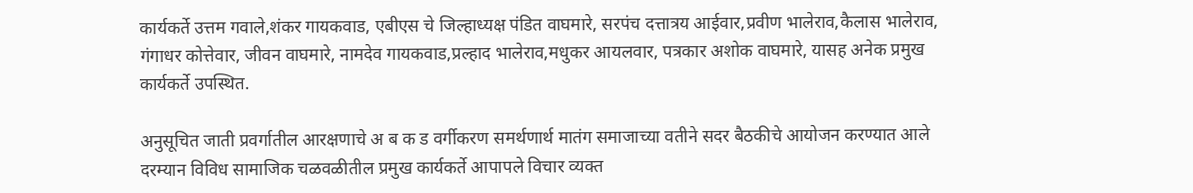कार्यकर्ते उत्तम गवाले,शंकर गायकवाड, एबीएस चे जिल्हाध्यक्ष पंडित वाघमारे, सरपंच दत्तात्रय आईवार,प्रवीण भालेराव,कैलास भालेराव, गंगाधर कोत्तेवार, जीवन वाघमारे, नामदेव गायकवाड,प्रल्हाद भालेराव,मधुकर आयलवार, पत्रकार अशोक वाघमारे, यासह अनेक प्रमुख कार्यकर्ते उपस्थित.

अनुसूचित जाती प्रवर्गातील आरक्षणाचे अ ब क ड वर्गीकरण समर्थणार्थ मातंग समाजाच्या वतीने सदर बैठकीचे आयोजन करण्यात आले दरम्यान विविध सामाजिक चळवळीतील प्रमुख कार्यकर्ते आपापले विचार व्यक्त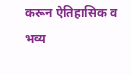करून ऐतिहासिक व भव्य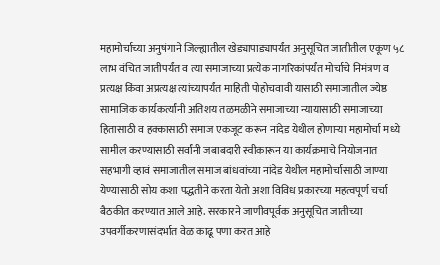महामोर्चाच्या अनुषंगाने जिल्ह्यातील खेड्यापाड्यापर्यंत अनुसूचित जातीतील एकूण ५८ लाभ वंचित जातीपर्यंत व त्या समाजाच्या प्रत्येक नागरिकांपर्यंत मोर्चाचे निमंत्रण व प्रत्यक्ष किंवा अप्रत्यक्ष त्यांच्यापर्यंत माहिती पोहोचवावी यासाठी समाजातील ज्येष्ठ सामाजिक कार्यकर्त्यांनी अतिशय तळमळीने समाजाच्या न्यायासाठी समाजाच्या हितासाठी व हक्कासाठी समाज एकजूट करून नांदेड येथील होणाऱ्या महामोर्चा मध्ये सामील करण्यासाठी सर्वांनी जबाबदारी स्वीकारून या कार्यक्रमाचे नियोजनात सहभागी व्हावं समाजातील समाज बांधवांच्या नांदेड येथील महामोर्चासाठी जाण्या येण्यासाठी सोय कशा पद्धतीने करता येतो अशा विविध प्रकारच्या महत्वपूर्ण चर्चा बैठकीत करण्यात आले आहे. सरकारने जाणीवपूर्वक अनुसूचित जातीच्या उपवर्गीकरणासंदर्भात वेळ काढू पणा करत आहे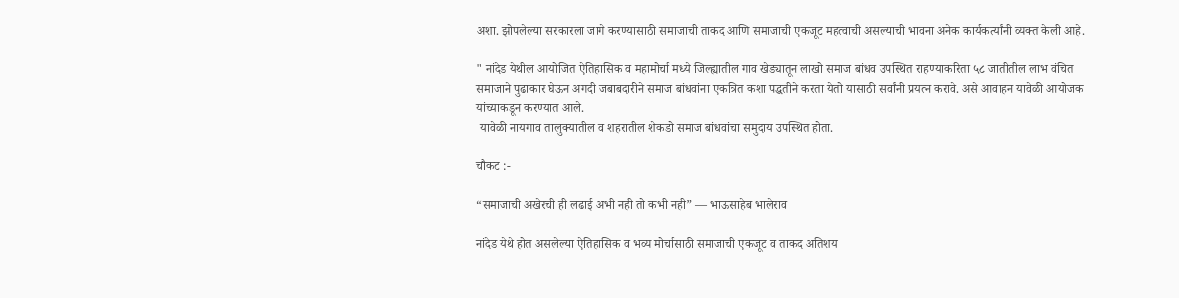अशा. झोपलेल्या सरकारला जागे करण्यासाठी समाजाची ताकद आणि समाजाची एकजूट महत्वाची असल्याची भावना अनेक कार्यकर्त्यांनी व्यक्त केली आहे.

" नांदेड येथील आयोजित ऐतिहासिक व महामोर्चा मध्ये जिल्ह्यातील गाव खेड्यातून लाखो समाज बांधव उपस्थित राहण्याकरिता ५८ जातीतील लाभ वंचित समाजाने पुढाकार घेऊन अगदी जबाबदारीने समाज बांधवांना एकत्रित कशा पद्धतीने करता येतो यासाठी सर्वांनी प्रयत्न करावे. असे आवाहन यावेळी आयोजक यांच्याकडून करण्यात आले.
 यावेळी नायगाव तालुक्यातील व शहरातील शेकडो समाज बांधवांचा समुदाय उपस्थित होता.

चौकट :-

“समाजाची अखेरची ही लढाई अभी नही तो कभी नही” — भाऊसाहेब भालेराव

नांदेड येथे होत असलेल्या ऐतिहासिक व भव्य मोर्चासाठी समाजाची एकजूट व ताकद अतिशय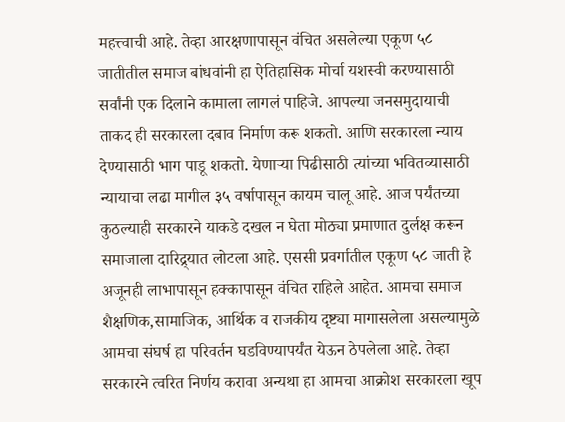महत्त्वाची आहे. तेव्हा आरक्षणापासून वंचित असलेल्या एकूण ५८ जातीतील समाज बांधवांनी हा ऐतिहासिक मोर्चा यशस्वी करण्यासाठी सर्वांनी एक दिलाने कामाला लागलं पाहिजे. आपल्या जनसमुदायाची ताकद ही सरकारला दबाव निर्माण करू शकतो. आणि सरकारला न्याय देण्यासाठी भाग पाडू शकतो. येणाऱ्या पिढीसाठी त्यांच्या भवितव्यासाठी न्यायाचा लढा मागील ३५ वर्षापासून कायम चालू आहे. आज पर्यंतच्या कुठल्याही सरकारने याकडे दखल न घेता मोठ्या प्रमाणात दुर्लक्ष करून समाजाला दारिद्र्यात लोटला आहे. एससी प्रवर्गातील एकूण ५८ जाती हे अजूनही लाभापासून हक्कापासून वंचित राहिले आहेत. आमचा समाज शैक्षणिक,सामाजिक, आर्थिक व राजकीय दृष्ट्या मागासलेला असल्यामुळे आमचा संघर्ष हा परिवर्तन घडविण्यापर्यंत येऊन ठेपलेला आहे. तेव्हा सरकारने त्वरित निर्णय करावा अन्यथा हा आमचा आक्रोश सरकारला खूप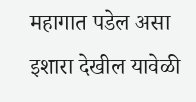महागात पडेल असा इशारा देखील यावेळी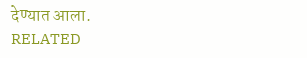देण्यात आला.
RELATED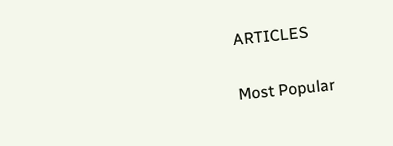ARTICLES

Most Popular